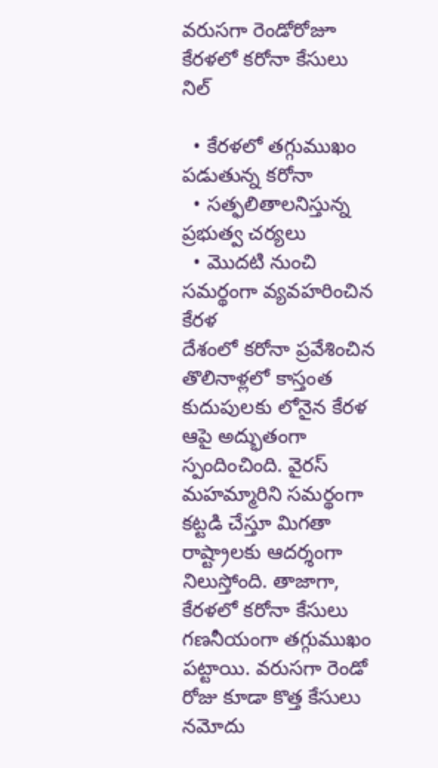వరుసగా రెండోరోజూ కేరళలో కరోనా కేసులు నిల్

  • కేరళలో తగ్గుముఖం పడుతున్న కరోనా
  • సత్ఫలితాలనిస్తున్న ప్రభుత్వ చర్యలు
  • మొదటి నుంచి సమర్థంగా వ్యవహరించిన కేరళ
దేశంలో కరోనా ప్రవేశించిన తొలినాళ్లలో కాస్తంత కుదుపులకు లోనైన కేరళ ఆపై అద్భుతంగా స్పందించింది. వైరస్ మహమ్మారిని సమర్థంగా కట్టడి చేస్తూ మిగతా రాష్ట్రాలకు ఆదర్శంగా నిలుస్తోంది. తాజాగా, కేరళలో కరోనా కేసులు గణనీయంగా తగ్గుముఖం పట్టాయి. వరుసగా రెండో రోజు కూడా కొత్త కేసులు నమోదు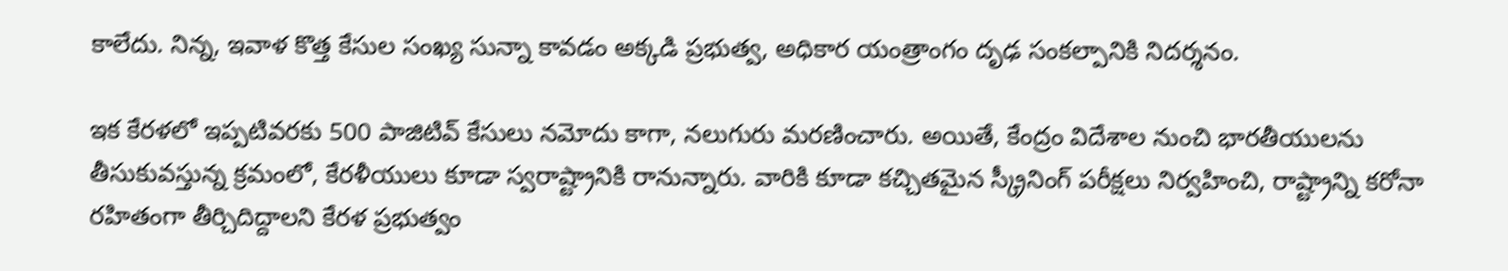కాలేదు. నిన్న, ఇవాళ కొత్త కేసుల సంఖ్య సున్నా కావడం అక్కడి ప్రభుత్వ, అధికార యంత్రాంగం దృఢ సంకల్పానికి నిదర్శనం.

ఇక కేరళలో ఇప్పటివరకు 500 పాజిటివ్ కేసులు నమోదు కాగా, నలుగురు మరణించారు. అయితే, కేంద్రం విదేశాల నుంచి భారతీయులను తీసుకువస్తున్న క్రమంలో, కేరళీయులు కూడా స్వరాష్ట్రానికి రానున్నారు. వారికి కూడా కచ్చితమైన స్క్రీనింగ్ పరీక్షలు నిర్వహించి, రాష్ట్రాన్ని కరోనా రహితంగా తీర్చిదిద్దాలని కేరళ ప్రభుత్వం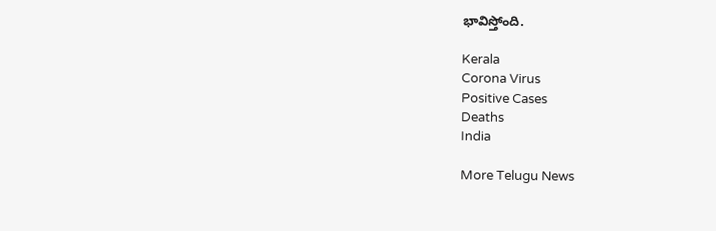భావిస్తోంది.

Kerala
Corona Virus
Positive Cases
Deaths
India

More Telugu News